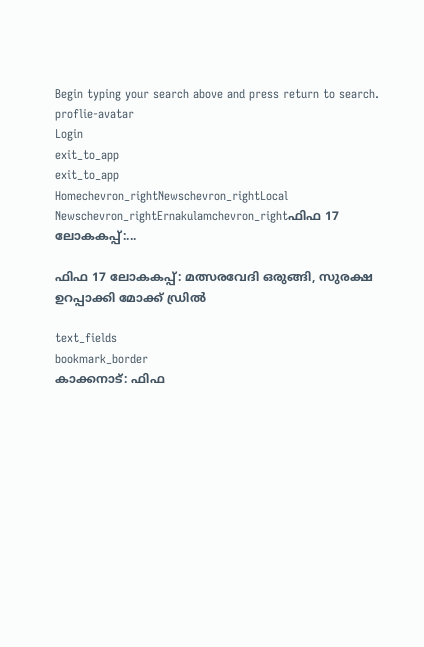Begin typing your search above and press return to search.
proflie-avatar
Login
exit_to_app
exit_to_app
Homechevron_rightNewschevron_rightLocal Newschevron_rightErnakulamchevron_rightഫിഫ 17 ലോകകപ്പ്:...

ഫിഫ 17 ലോകകപ്പ്: മത്സരവേദി ഒരുങ്ങി, സുരക്ഷ ഉറപ്പാക്കി മോക്ക് ഡ്രില്‍

text_fields
bookmark_border
കാക്കനാട്: ഫിഫ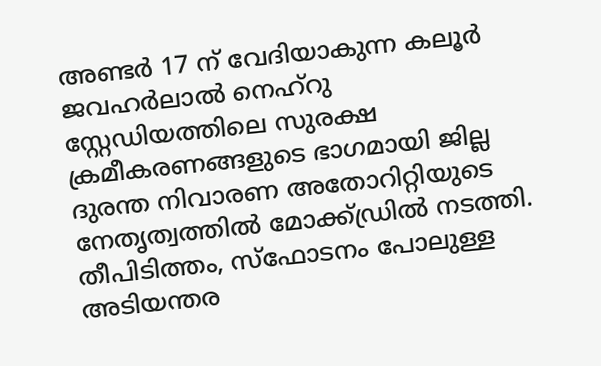അണ്ടര്‍ 17 ന് വേദിയാകുന്ന കലൂര്‍ ജവഹര്‍ലാല്‍ നെഹ്‌റു സ്റ്റേഡിയത്തിലെ സുരക്ഷ ക്രമീകരണങ്ങളുടെ ഭാഗമായി ജില്ല ദുരന്ത നിവാരണ അതോറിറ്റിയുടെ നേതൃത്വത്തില്‍ മോക്ക്ഡ്രില്‍ നടത്തി. തീപിടിത്തം, സ്‌ഫോടനം പോലുള്ള അടിയന്തര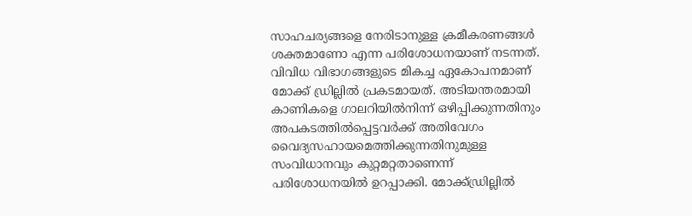സാഹചര്യങ്ങളെ നേരിടാനുള്ള ക്രമീകരണങ്ങള്‍ ശക്തമാണോ എന്ന പരിശോധനയാണ് നടന്നത്. വിവിധ വിഭാഗങ്ങളുടെ മികച്ച ഏകോപനമാണ് മോക്ക് ഡ്രില്ലില്‍ പ്രകടമായത്. അടിയന്തരമായി കാണികളെ ഗാലറിയില്‍നിന്ന് ഒഴിപ്പിക്കുന്നതിനും അപകടത്തില്‍പ്പെട്ടവര്‍ക്ക് അതിവേഗം വൈദ്യസഹായമെത്തിക്കുന്നതിനുമുള്ള സംവിധാനവും കുറ്റമറ്റതാണെന്ന് പരിശോധനയില്‍ ഉറപ്പാക്കി. മോക്ക്ഡ്രില്ലില്‍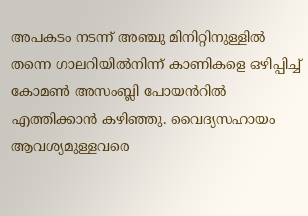അപകടം നടന്ന് അഞ്ചു മിനിറ്റിനുള്ളില്‍ തന്നെ ഗാലറിയില്‍നിന്ന് കാണികളെ ഒഴിപ്പിച്ച് കോമണ്‍ അസംബ്ലി പോയൻറില്‍ എത്തിക്കാന്‍ കഴിഞ്ഞു. വൈദ്യസഹായം ആവശ്യമുള്ളവരെ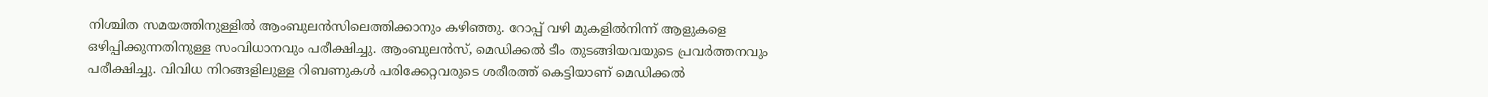നിശ്ചിത സമയത്തിനുള്ളില്‍ ആംബുലന്‍സിലെത്തിക്കാനും കഴിഞ്ഞു. റോപ്പ് വഴി മുകളില്‍നിന്ന് ആളുകളെ ഒഴിപ്പിക്കുന്നതിനുള്ള സംവിധാനവും പരീക്ഷിച്ചു. ആംബുലന്‍സ്, മെഡിക്കല്‍ ടീം തുടങ്ങിയവയുടെ പ്രവര്‍ത്തനവും പരീക്ഷിച്ചു. വിവിധ നിറങ്ങളിലുള്ള റിബണുകള്‍ പരിക്കേറ്റവരുടെ ശരീരത്ത് കെട്ടിയാണ് മെഡിക്കല്‍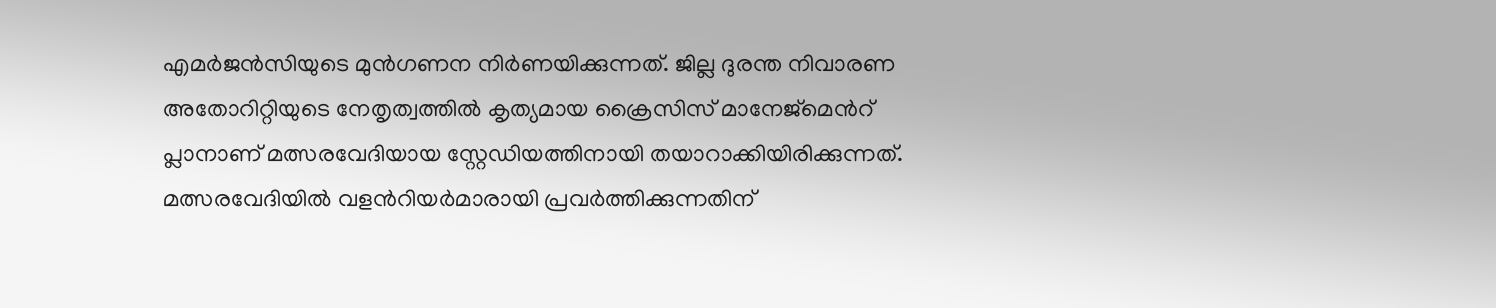എമര്‍ജന്‍സിയുടെ മുന്‍ഗണന നിർണയിക്കുന്നത്. ജില്ല ദുരന്ത നിവാരണ അതോറിറ്റിയുടെ നേതൃത്വത്തില്‍ കൃത്യമായ ക്രൈസിസ് മാനേജ്‌മെൻറ് പ്ലാനാണ് മത്സരവേദിയായ സ്റ്റേഡിയത്തിനായി തയാറാക്കിയിരിക്കുന്നത്. മത്സരവേദിയില്‍ വളൻറിയര്‍മാരായി പ്രവര്‍ത്തിക്കുന്നതിന്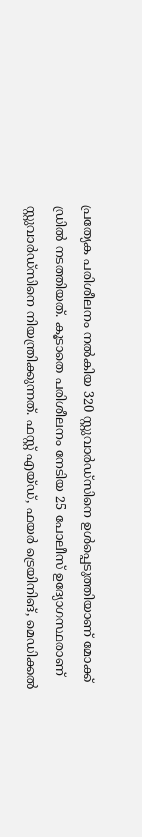പ്രത്യേക പരിശീലനം നല്‍കിയ 320 സ്റ്റുവാര്‍ഡ്‌സിനെ ഉള്‍പ്പെടുത്തിയാണ് മോക്ക് ഡ്രില്‍ നടത്തിയത്. കൂടാതെ പരിശീലനം നേടിയ 25 പോലീസ് ഉദ്യോഗസ്ഥരാണ് സ്റ്റുവാര്‍ഡ്‌സിനെ നിയന്ത്രിക്കുന്നത്. ഫസ്റ്റ് എയ്ഡ്, ഫയര്‍ ട്രെയിനിങ്, മെഡിക്കല്‍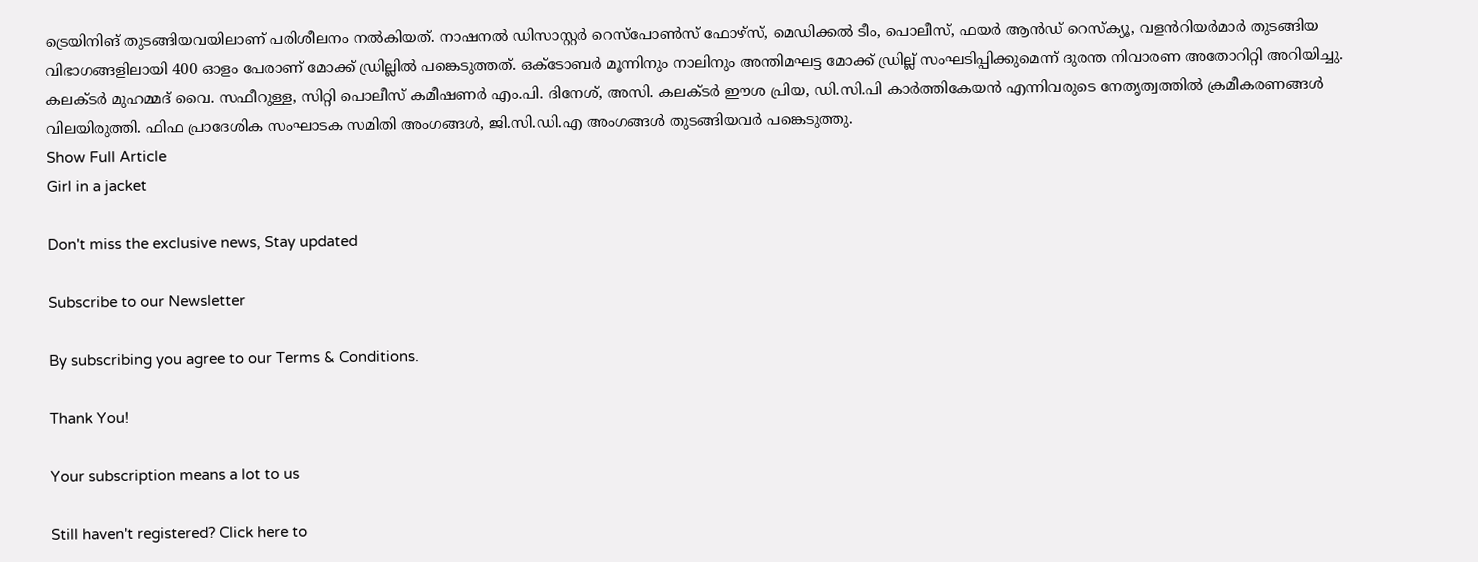ട്രെയിനിങ് തുടങ്ങിയവയിലാണ് പരിശീലനം നല്‍കിയത്. നാഷനല്‍ ഡിസാസ്റ്റര്‍ റെസ്‌പോണ്‍സ് ഫോഴ്‌സ്, മെഡിക്കല്‍ ടീം, പൊലീസ്, ഫയര്‍ ആന്‍ഡ് റെസ്‌ക്യൂ, വളൻറിയര്‍മാര്‍ തുടങ്ങിയ വിഭാഗങ്ങളിലായി 400 ഓളം പേരാണ് മോക്ക് ഡ്രില്ലില്‍ പങ്കെടുത്തത്. ഒക്‌ടോബര്‍ മൂന്നിനും നാലിനും അന്തിമഘട്ട മോക്ക് ഡ്രില്ല് സംഘടിപ്പിക്കുമെന്ന് ദുരന്ത നിവാരണ അതോറിറ്റി അറിയിച്ചു. കലക്ടര്‍ മുഹമ്മദ് വൈ. സഫീറുള്ള, സിറ്റി പൊലീസ് കമീഷണര്‍ എം.പി. ദിനേശ്, അസി. കലക്ടര്‍ ഈശ പ്രിയ, ഡി.സി.പി കാര്‍ത്തികേയന്‍ എന്നിവരുടെ നേതൃത്വത്തില്‍ ക്രമീകരണങ്ങള്‍ വിലയിരുത്തി. ഫിഫ പ്രാദേശിക സംഘാടക സമിതി അംഗങ്ങള്‍, ജി.സി.ഡി.എ അംഗങ്ങൾ തുടങ്ങിയവര്‍ പങ്കെടുത്തു.
Show Full Article
Girl in a jacket

Don't miss the exclusive news, Stay updated

Subscribe to our Newsletter

By subscribing you agree to our Terms & Conditions.

Thank You!

Your subscription means a lot to us

Still haven't registered? Click here to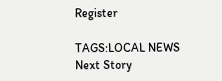Register

TAGS:LOCAL NEWS
Next Story